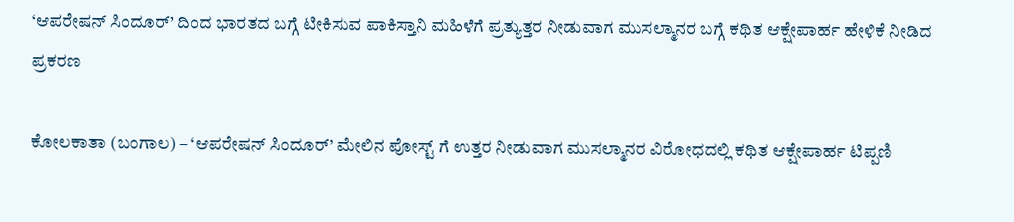‘ಆಪರೇಷನ್ ಸಿಂದೂರ್’ ದಿಂದ ಭಾರತದ ಬಗ್ಗೆ ಟೀಕಿಸುವ ಪಾಕಿಸ್ತಾನಿ ಮಹಿಳೆಗೆ ಪ್ರತ್ಯುತ್ತರ ನೀಡುವಾಗ ಮುಸಲ್ಮಾನರ ಬಗ್ಗೆ ಕಥಿತ ಆಕ್ಷೇಪಾರ್ಹ ಹೇಳಿಕೆ ನೀಡಿದ ಪ್ರಕರಣ

ಕೋಲಕಾತಾ (ಬಂಗಾಲ) – ‘ಆಪರೇಷನ್ ಸಿಂದೂರ್’ ಮೇಲಿನ ಪೋಸ್ಟ್ ಗೆ ಉತ್ತರ ನೀಡುವಾಗ ಮುಸಲ್ಮಾನರ ವಿರೋಧದಲ್ಲಿ ಕಥಿತ ಆಕ್ಷೇಪಾರ್ಹ ಟಿಪ್ಪಣಿ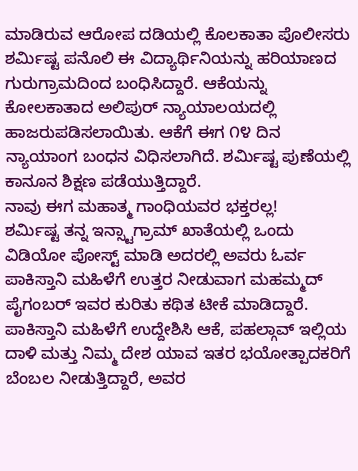ಮಾಡಿರುವ ಆರೋಪ ದಡಿಯಲ್ಲಿ ಕೊಲಕಾತಾ ಪೊಲೀಸರು ಶರ್ಮಿಷ್ಟ ಪನೊಲಿ ಈ ವಿದ್ಯಾರ್ಥಿನಿಯನ್ನು ಹರಿಯಾಣದ ಗುರುಗ್ರಾಮದಿಂದ ಬಂಧಿಸಿದ್ದಾರೆ. ಆಕೆಯನ್ನು ಕೋಲಕಾತಾದ ಅಲಿಪುರ್ ನ್ಯಾಯಾಲಯದಲ್ಲಿ ಹಾಜರುಪಡಿಸಲಾಯಿತು. ಆಕೆಗೆ ಈಗ ೧೪ ದಿನ ನ್ಯಾಯಾಂಗ ಬಂಧನ ವಿಧಿಸಲಾಗಿದೆ. ಶರ್ಮಿಷ್ಟ ಪುಣೆಯಲ್ಲಿ ಕಾನೂನ ಶಿಕ್ಷಣ ಪಡೆಯುತ್ತಿದ್ದಾರೆ.
ನಾವು ಈಗ ಮಹಾತ್ಮ ಗಾಂಧಿಯವರ ಭಕ್ತರಲ್ಲ!
ಶರ್ಮಿಷ್ಟ ತನ್ನ ಇನ್ಸ್ಟಾಗ್ರಾಮ್ ಖಾತೆಯಲ್ಲಿ ಒಂದು ವಿಡಿಯೋ ಪೋಸ್ಟ್ ಮಾಡಿ ಅದರಲ್ಲಿ ಅವರು ಓರ್ವ ಪಾಕಿಸ್ತಾನಿ ಮಹಿಳೆಗೆ ಉತ್ತರ ನೀಡುವಾಗ ಮಹಮ್ಮದ್ ಪೈಗಂಬರ್ ಇವರ ಕುರಿತು ಕಥಿತ ಟೀಕೆ ಮಾಡಿದ್ದಾರೆ. ಪಾಕಿಸ್ತಾನಿ ಮಹಿಳೆಗೆ ಉದ್ದೇಶಿಸಿ ಆಕೆ, ಪಹಲ್ಗಾವ್ ಇಲ್ಲಿಯ ದಾಳಿ ಮತ್ತು ನಿಮ್ಮ ದೇಶ ಯಾವ ಇತರ ಭಯೋತ್ಪಾದಕರಿಗೆ ಬೆಂಬಲ ನೀಡುತ್ತಿದ್ದಾರೆ, ಅವರ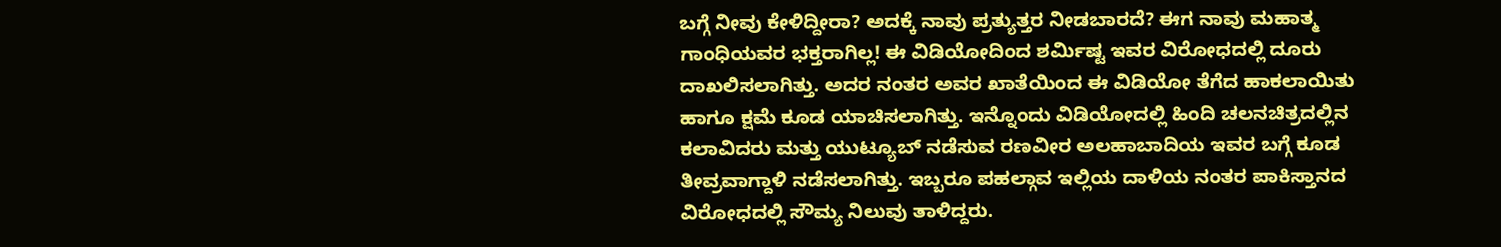ಬಗ್ಗೆ ನೀವು ಕೇಳಿದ್ದೀರಾ? ಅದಕ್ಕೆ ನಾವು ಪ್ರತ್ಯುತ್ತರ ನೀಡಬಾರದೆ? ಈಗ ನಾವು ಮಹಾತ್ಮ ಗಾಂಧಿಯವರ ಭಕ್ತರಾಗಿಲ್ಲ! ಈ ವಿಡಿಯೋದಿಂದ ಶರ್ಮಿಷ್ಟ ಇವರ ವಿರೋಧದಲ್ಲಿ ದೂರು ದಾಖಲಿಸಲಾಗಿತ್ತು. ಅದರ ನಂತರ ಅವರ ಖಾತೆಯಿಂದ ಈ ವಿಡಿಯೋ ತೆಗೆದ ಹಾಕಲಾಯಿತು ಹಾಗೂ ಕ್ಷಮೆ ಕೂಡ ಯಾಚಿಸಲಾಗಿತ್ತು. ಇನ್ನೊಂದು ವಿಡಿಯೋದಲ್ಲಿ ಹಿಂದಿ ಚಲನಚಿತ್ರದಲ್ಲಿನ ಕಲಾವಿದರು ಮತ್ತು ಯುಟ್ಯೂಬ್ ನಡೆಸುವ ರಣವೀರ ಅಲಹಾಬಾದಿಯ ಇವರ ಬಗ್ಗೆ ಕೂಡ ತೀವ್ರವಾಗ್ದಾಳಿ ನಡೆಸಲಾಗಿತ್ತು. ಇಬ್ಬರೂ ಪಹಲ್ಗಾವ ಇಲ್ಲಿಯ ದಾಳಿಯ ನಂತರ ಪಾಕಿಸ್ತಾನದ ವಿರೋಧದಲ್ಲಿ ಸೌಮ್ಯ ನಿಲುವು ತಾಳಿದ್ದರು.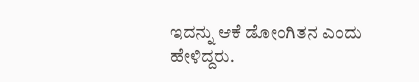ಇದನ್ನು ಆಕೆ ಡೋಂಗಿತನ ಎಂದು ಹೇಳಿದ್ದರು.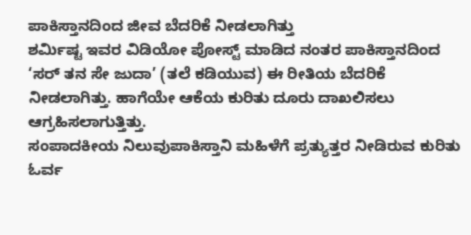ಪಾಕಿಸ್ತಾನದಿಂದ ಜೀವ ಬೆದರಿಕೆ ನೀಡಲಾಗಿತ್ತು
ಶರ್ಮಿಷ್ಟ ಇವರ ವಿಡಿಯೋ ಪೋಸ್ಟ್ ಮಾಡಿದ ನಂತರ ಪಾಕಿಸ್ತಾನದಿಂದ ‘ಸರ್ ತನ ಸೇ ಜುದಾ’ (ತಲೆ ಕಡಿಯುವ) ಈ ರೀತಿಯ ಬೆದರಿಕೆ ನೀಡಲಾಗಿತ್ತು. ಹಾಗೆಯೇ ಆಕೆಯ ಕುರಿತು ದೂರು ದಾಖಲಿಸಲು ಆಗ್ರಹಿಸಲಾಗುತ್ತಿತ್ತು.
ಸಂಪಾದಕೀಯ ನಿಲುವುಪಾಕಿಸ್ತಾನಿ ಮಹಿಳೆಗೆ ಪ್ರತ್ಯುತ್ತರ ನೀಡಿರುವ ಕುರಿತು ಓರ್ವ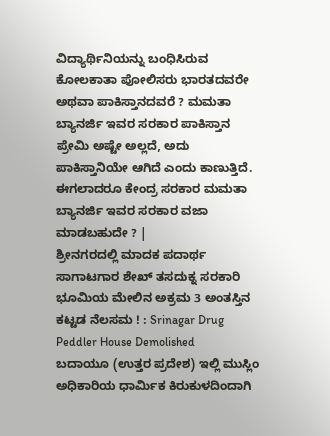ವಿದ್ಯಾರ್ಥಿನಿಯನ್ನು ಬಂಧಿಸಿರುವ ಕೋಲಕಾತಾ ಪೋಲಿಸರು ಭಾರತದವರೇ ಅಥವಾ ಪಾಕಿಸ್ತಾನದವರೆ ? ಮಮತಾ ಬ್ಯಾನರ್ಜಿ ಇವರ ಸರಕಾರ ಪಾಕಿಸ್ತಾನ ಪ್ರೇಮಿ ಅಷ್ಟೇ ಅಲ್ಲದೆ, ಅದು ಪಾಕಿಸ್ತಾನಿಯೇ ಆಗಿದೆ ಎಂದು ಕಾಣುತ್ತಿದೆ. ಈಗಲಾದರೂ ಕೇಂದ್ರ ಸರಕಾರ ಮಮತಾ ಬ್ಯಾನರ್ಜಿ ಇವರ ಸರಕಾರ ವಜಾ ಮಾಡಬಹುದೇ ? |
ಶ್ರೀನಗರದಲ್ಲಿ ಮಾದಕ ಪದಾರ್ಥ ಸಾಗಾಟಗಾರ ಶೇಖ್ ತಸದುಕ್ನ ಸರಕಾರಿ ಭೂಮಿಯ ಮೇಲಿನ ಅಕ್ರಮ 3 ಅಂತಸ್ತಿನ ಕಟ್ಟಡ ನೆಲಸಮ ! : Srinagar Drug Peddler House Demolished
ಬದಾಯೂ (ಉತ್ತರ ಪ್ರದೇಶ) ಇಲ್ಲಿ ಮುಸ್ಲಿಂ ಅಧಿಕಾರಿಯ ಧಾರ್ಮಿಕ ಕಿರುಕುಳದಿಂದಾಗಿ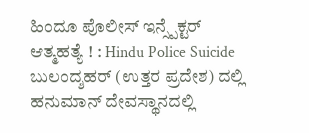ಹಿಂದೂ ಪೊಲೀಸ್ ಇನ್ಸ್ಪೆಕ್ಟರ್ ಆತ್ಮಹತ್ಯೆ ! : Hindu Police Suicide
ಬುಲಂದ್ಶಹರ್ (ಉತ್ತರ ಪ್ರದೇಶ) ದಲ್ಲಿ ಹನುಮಾನ್ ದೇವಸ್ಥಾನದಲ್ಲಿ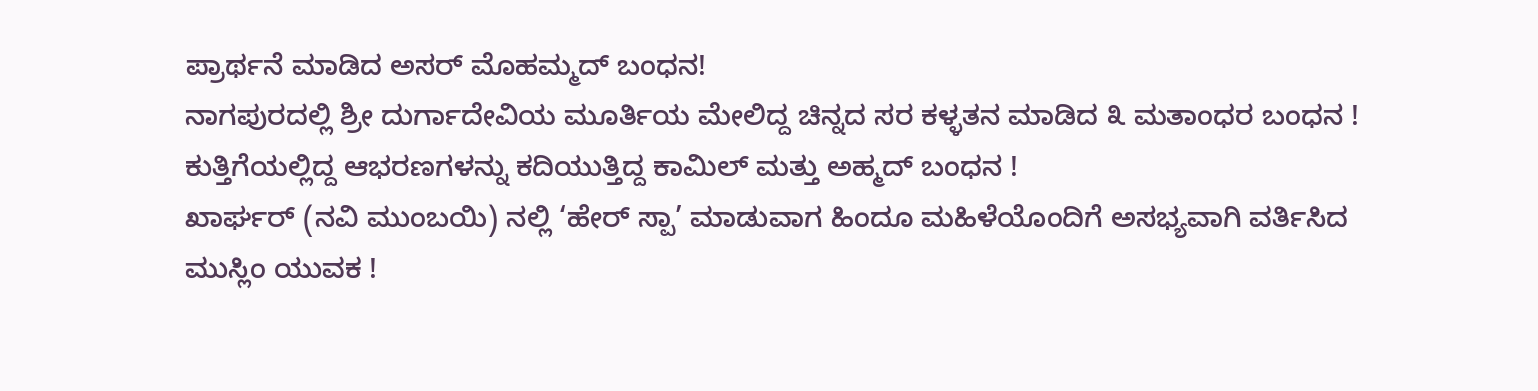ಪ್ರಾರ್ಥನೆ ಮಾಡಿದ ಅಸರ್ ಮೊಹಮ್ಮದ್ ಬಂಧನ!
ನಾಗಪುರದಲ್ಲಿ ಶ್ರೀ ದುರ್ಗಾದೇವಿಯ ಮೂರ್ತಿಯ ಮೇಲಿದ್ದ ಚಿನ್ನದ ಸರ ಕಳ್ಳತನ ಮಾಡಿದ ೩ ಮತಾಂಧರ ಬಂಧನ !
ಕುತ್ತಿಗೆಯಲ್ಲಿದ್ದ ಆಭರಣಗಳನ್ನು ಕದಿಯುತ್ತಿದ್ದ ಕಾಮಿಲ್ ಮತ್ತು ಅಹ್ಮದ್ ಬಂಧನ !
ಖಾರ್ಘರ್ (ನವಿ ಮುಂಬಯಿ) ನಲ್ಲಿ ‘ಹೇರ್ ಸ್ಪಾ’ ಮಾಡುವಾಗ ಹಿಂದೂ ಮಹಿಳೆಯೊಂದಿಗೆ ಅಸಭ್ಯವಾಗಿ ವರ್ತಿಸಿದ ಮುಸ್ಲಿಂ ಯುವಕ !